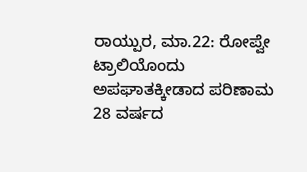ರಾಯ್ಪುರ, ಮಾ.22: ರೋಪ್ವೇ ಟ್ರಾಲಿಯೊಂದು ಅಪಘಾತಕ್ಕೀಡಾದ ಪರಿಣಾಮ 28 ವರ್ಷದ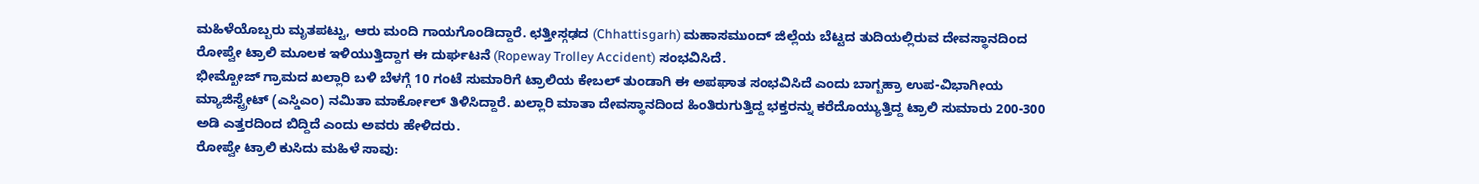ಮಹಿಳೆಯೊಬ್ಬರು ಮೃತಪಟ್ಟು, ಆರು ಮಂದಿ ಗಾಯಗೊಂಡಿದ್ದಾರೆ. ಛತ್ತೀಸ್ಗಢದ (Chhattisgarh) ಮಹಾಸಮುಂದ್ ಜಿಲ್ಲೆಯ ಬೆಟ್ಟದ ತುದಿಯಲ್ಲಿರುವ ದೇವಸ್ಥಾನದಿಂದ ರೋಪ್ವೇ ಟ್ರಾಲಿ ಮೂಲಕ ಇಳಿಯುತ್ತಿದ್ದಾಗ ಈ ದುರ್ಘಟನೆ (Ropeway Trolley Accident) ಸಂಭವಿಸಿದೆ.
ಭೀಮ್ಖೋಜ್ ಗ್ರಾಮದ ಖಲ್ಲಾರಿ ಬಳಿ ಬೆಳಗ್ಗೆ 10 ಗಂಟೆ ಸುಮಾರಿಗೆ ಟ್ರಾಲಿಯ ಕೇಬಲ್ ತುಂಡಾಗಿ ಈ ಅಪಘಾತ ಸಂಭವಿಸಿದೆ ಎಂದು ಬಾಗ್ಬಹ್ರಾ ಉಪ-ವಿಭಾಗೀಯ ಮ್ಯಾಜಿಸ್ಟ್ರೇಟ್ (ಎಸ್ಡಿಎಂ) ನಮಿತಾ ಮಾರ್ಕೋಲ್ ತಿಳಿಸಿದ್ದಾರೆ. ಖಲ್ಲಾರಿ ಮಾತಾ ದೇವಸ್ಥಾನದಿಂದ ಹಿಂತಿರುಗುತ್ತಿದ್ದ ಭಕ್ತರನ್ನು ಕರೆದೊಯ್ಯುತ್ತಿದ್ದ ಟ್ರಾಲಿ ಸುಮಾರು 200-300 ಅಡಿ ಎತ್ತರದಿಂದ ಬಿದ್ದಿದೆ ಎಂದು ಅವರು ಹೇಳಿದರು.
ರೋಪ್ವೇ ಟ್ರಾಲಿ ಕುಸಿದು ಮಹಿಳೆ ಸಾವು: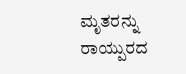ಮೃತರನ್ನು ರಾಯ್ಪುರದ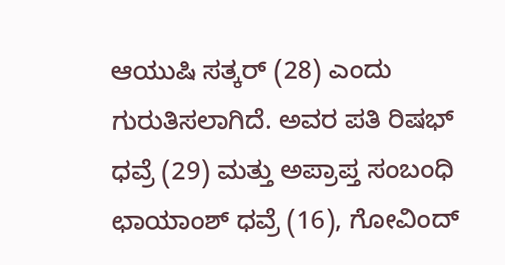ಆಯುಷಿ ಸತ್ಕರ್ (28) ಎಂದು ಗುರುತಿಸಲಾಗಿದೆ. ಅವರ ಪತಿ ರಿಷಭ್ ಧವ್ರೆ (29) ಮತ್ತು ಅಪ್ರಾಪ್ತ ಸಂಬಂಧಿ ಛಾಯಾಂಶ್ ಧವ್ರೆ (16), ಗೋವಿಂದ್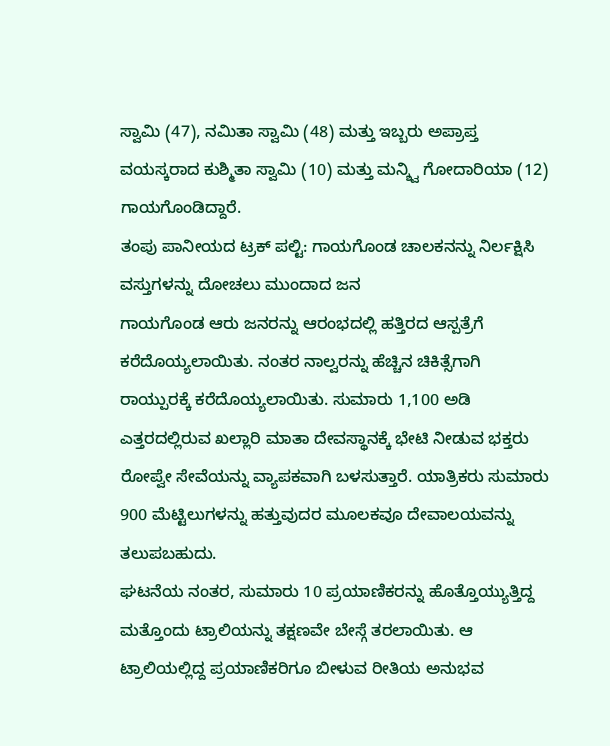ಸ್ವಾಮಿ (47), ನಮಿತಾ ಸ್ವಾಮಿ (48) ಮತ್ತು ಇಬ್ಬರು ಅಪ್ರಾಪ್ತ ವಯಸ್ಕರಾದ ಕುಶ್ಮಿತಾ ಸ್ವಾಮಿ (10) ಮತ್ತು ಮನ್ಶ್ವಿ ಗೋದಾರಿಯಾ (12) ಗಾಯಗೊಂಡಿದ್ದಾರೆ.
ತಂಪು ಪಾನೀಯದ ಟ್ರಕ್ ಪಲ್ಟಿ: ಗಾಯಗೊಂಡ ಚಾಲಕನನ್ನು ನಿರ್ಲಕ್ಷಿಸಿ ವಸ್ತುಗಳನ್ನು ದೋಚಲು ಮುಂದಾದ ಜನ
ಗಾಯಗೊಂಡ ಆರು ಜನರನ್ನು ಆರಂಭದಲ್ಲಿ ಹತ್ತಿರದ ಆಸ್ಪತ್ರೆಗೆ ಕರೆದೊಯ್ಯಲಾಯಿತು. ನಂತರ ನಾಲ್ವರನ್ನು ಹೆಚ್ಚಿನ ಚಿಕಿತ್ಸೆಗಾಗಿ ರಾಯ್ಪುರಕ್ಕೆ ಕರೆದೊಯ್ಯಲಾಯಿತು. ಸುಮಾರು 1,100 ಅಡಿ ಎತ್ತರದಲ್ಲಿರುವ ಖಲ್ಲಾರಿ ಮಾತಾ ದೇವಸ್ಥಾನಕ್ಕೆ ಭೇಟಿ ನೀಡುವ ಭಕ್ತರು ರೋಪ್ವೇ ಸೇವೆಯನ್ನು ವ್ಯಾಪಕವಾಗಿ ಬಳಸುತ್ತಾರೆ. ಯಾತ್ರಿಕರು ಸುಮಾರು 900 ಮೆಟ್ಟಿಲುಗಳನ್ನು ಹತ್ತುವುದರ ಮೂಲಕವೂ ದೇವಾಲಯವನ್ನು ತಲುಪಬಹುದು.
ಘಟನೆಯ ನಂತರ, ಸುಮಾರು 10 ಪ್ರಯಾಣಿಕರನ್ನು ಹೊತ್ತೊಯ್ಯುತ್ತಿದ್ದ ಮತ್ತೊಂದು ಟ್ರಾಲಿಯನ್ನು ತಕ್ಷಣವೇ ಬೇಸ್ಗೆ ತರಲಾಯಿತು. ಆ ಟ್ರಾಲಿಯಲ್ಲಿದ್ದ ಪ್ರಯಾಣಿಕರಿಗೂ ಬೀಳುವ ರೀತಿಯ ಅನುಭವ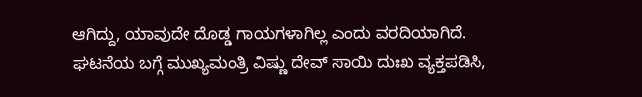ಆಗಿದ್ದು, ಯಾವುದೇ ದೊಡ್ಡ ಗಾಯಗಳಾಗಿಲ್ಲ ಎಂದು ವರದಿಯಾಗಿದೆ.
ಘಟನೆಯ ಬಗ್ಗೆ ಮುಖ್ಯಮಂತ್ರಿ ವಿಷ್ಣು ದೇವ್ ಸಾಯಿ ದುಃಖ ವ್ಯಕ್ತಪಡಿಸಿ,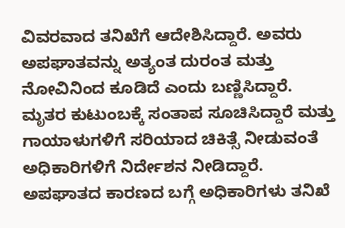ವಿವರವಾದ ತನಿಖೆಗೆ ಆದೇಶಿಸಿದ್ದಾರೆ. ಅವರು ಅಪಘಾತವನ್ನು ಅತ್ಯಂತ ದುರಂತ ಮತ್ತು ನೋವಿನಿಂದ ಕೂಡಿದೆ ಎಂದು ಬಣ್ಣಿಸಿದ್ದಾರೆ. ಮೃತರ ಕುಟುಂಬಕ್ಕೆ ಸಂತಾಪ ಸೂಚಿಸಿದ್ದಾರೆ ಮತ್ತು ಗಾಯಾಳುಗಳಿಗೆ ಸರಿಯಾದ ಚಿಕಿತ್ಸೆ ನೀಡುವಂತೆ ಅಧಿಕಾರಿಗಳಿಗೆ ನಿರ್ದೇಶನ ನೀಡಿದ್ದಾರೆ.
ಅಪಘಾತದ ಕಾರಣದ ಬಗ್ಗೆ ಅಧಿಕಾರಿಗಳು ತನಿಖೆ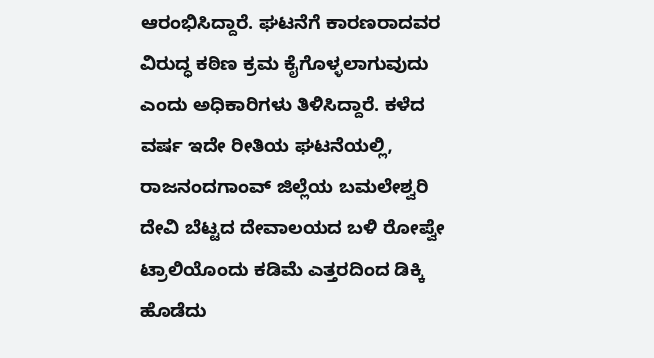ಆರಂಭಿಸಿದ್ದಾರೆ. ಘಟನೆಗೆ ಕಾರಣರಾದವರ ವಿರುದ್ಧ ಕಠಿಣ ಕ್ರಮ ಕೈಗೊಳ್ಳಲಾಗುವುದು ಎಂದು ಅಧಿಕಾರಿಗಳು ತಿಳಿಸಿದ್ದಾರೆ. ಕಳೆದ ವರ್ಷ ಇದೇ ರೀತಿಯ ಘಟನೆಯಲ್ಲಿ, ರಾಜನಂದಗಾಂವ್ ಜಿಲ್ಲೆಯ ಬಮಲೇಶ್ವರಿ ದೇವಿ ಬೆಟ್ಟದ ದೇವಾಲಯದ ಬಳಿ ರೋಪ್ವೇ ಟ್ರಾಲಿಯೊಂದು ಕಡಿಮೆ ಎತ್ತರದಿಂದ ಡಿಕ್ಕಿ ಹೊಡೆದು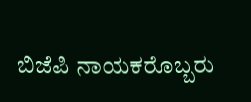ಬಿಜೆಪಿ ನಾಯಕರೊಬ್ಬರು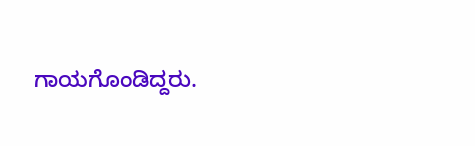ಗಾಯಗೊಂಡಿದ್ದರು.